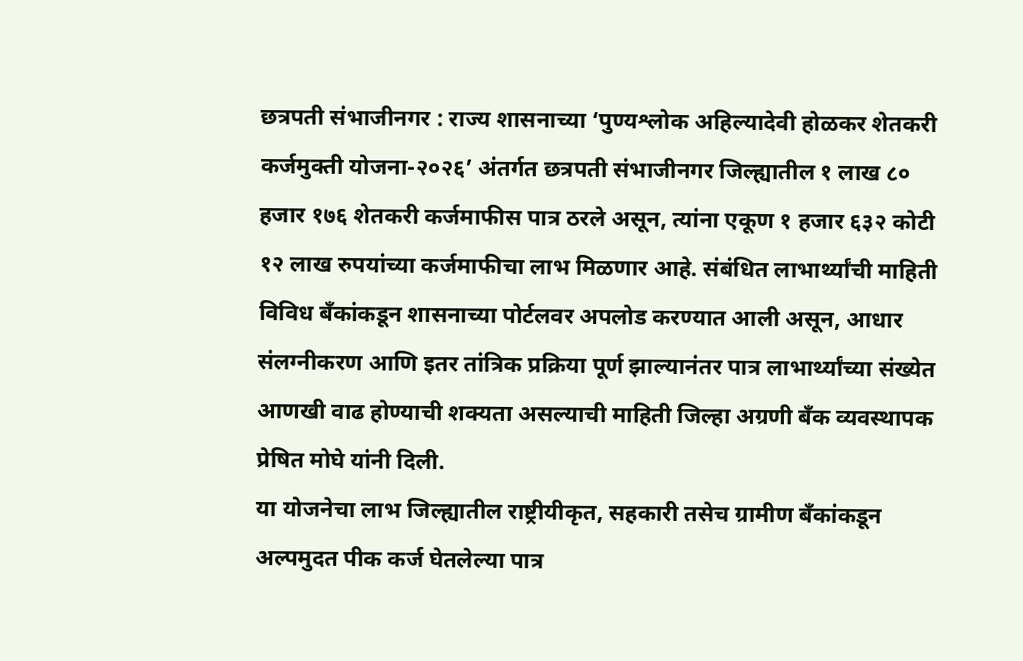छत्रपती संभाजीनगर : राज्य शासनाच्या ‘पुण्यश्लोक अहिल्यादेवी होळकर शेतकरी कर्जमुक्ती योजना-२०२६’ अंतर्गत छत्रपती संभाजीनगर जिल्ह्यातील १ लाख ८० हजार १७६ शेतकरी कर्जमाफीस पात्र ठरले असून, त्यांना एकूण १ हजार ६३२ कोटी १२ लाख रुपयांच्या कर्जमाफीचा लाभ मिळणार आहे. संबंधित लाभार्थ्यांची माहिती विविध बँकांकडून शासनाच्या पोर्टलवर अपलोड करण्यात आली असून, आधार संलग्नीकरण आणि इतर तांत्रिक प्रक्रिया पूर्ण झाल्यानंतर पात्र लाभार्थ्यांच्या संख्येत आणखी वाढ होण्याची शक्यता असल्याची माहिती जिल्हा अग्रणी बँक व्यवस्थापक प्रेषित मोघे यांनी दिली.
या योजनेचा लाभ जिल्ह्यातील राष्ट्रीयीकृत, सहकारी तसेच ग्रामीण बँकांकडून अल्पमुदत पीक कर्ज घेतलेल्या पात्र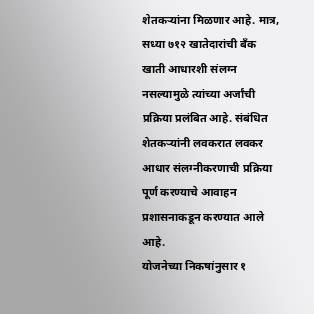शेतकऱ्यांना मिळणार आहे. मात्र, सध्या ७१२ खातेदारांची बँक खाती आधारशी संलग्न नसल्यामुळे त्यांच्या अर्जांची प्रक्रिया प्रलंबित आहे. संबंधित शेतकऱ्यांनी लवकरात लवकर आधार संलग्नीकरणाची प्रक्रिया पूर्ण करण्याचे आवाहन प्रशासनाकडून करण्यात आले आहे.
योजनेच्या निकषांनुसार १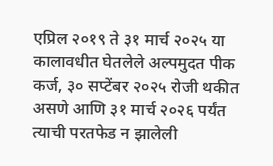एप्रिल २०१९ ते ३१ मार्च २०२५ या कालावधीत घेतलेले अल्पमुदत पीक कर्ज, ३० सप्टेंबर २०२५ रोजी थकीत असणे आणि ३१ मार्च २०२६ पर्यंत त्याची परतफेड न झालेली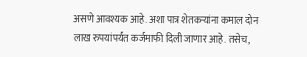असणे आवश्यक आहे. अशा पात्र शेतकऱ्यांना कमाल दोन लाख रुपयांपर्यंत कर्जमाफी दिली जाणार आहे. तसेच,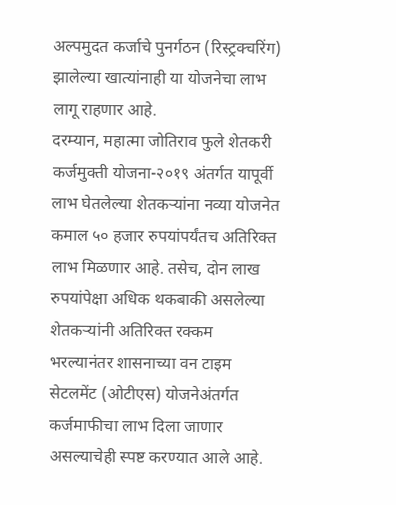अल्पमुदत कर्जाचे पुनर्गठन (रिस्ट्रक्चरिंग) झालेल्या खात्यांनाही या योजनेचा लाभ लागू राहणार आहे.
दरम्यान, महात्मा जोतिराव फुले शेतकरी कर्जमुक्ती योजना-२०१९ अंतर्गत यापूर्वी लाभ घेतलेल्या शेतकऱ्यांना नव्या योजनेत कमाल ५० हजार रुपयांपर्यंतच अतिरिक्त लाभ मिळणार आहे. तसेच, दोन लाख रुपयांपेक्षा अधिक थकबाकी असलेल्या शेतकऱ्यांनी अतिरिक्त रक्कम भरल्यानंतर शासनाच्या वन टाइम सेटलमेंट (ओटीएस) योजनेअंतर्गत कर्जमाफीचा लाभ दिला जाणार असल्याचेही स्पष्ट करण्यात आले आहे.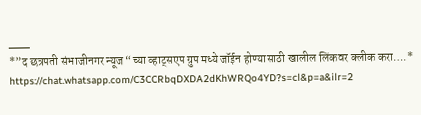___
*”द छत्रपती संभाजीनगर न्यूज “च्या व्हाट्सएप ग्रुप मध्ये जॉईन होण्यासाठी खालील लिंकवर क्लीक करा….*
https://chat.whatsapp.com/C3CCRbqDXDA2dKhWRQo4YD?s=cl&p=a&ilr=2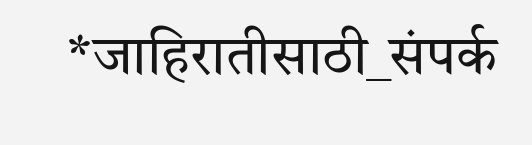*जाहिरातीसाठी_संपर्क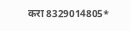करा 8329014805*